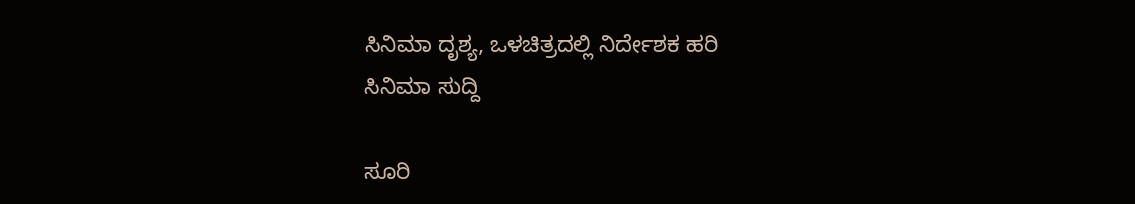ಸಿನಿಮಾ ದೃಶ್ಯ, ಒಳಚಿತ್ರದಲ್ಲಿ ನಿರ್ದೇಶಕ ಹರಿ
ಸಿನಿಮಾ ಸುದ್ದಿ

ಸೂರಿ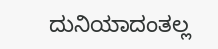ದುನಿಯಾದಂತಲ್ಲ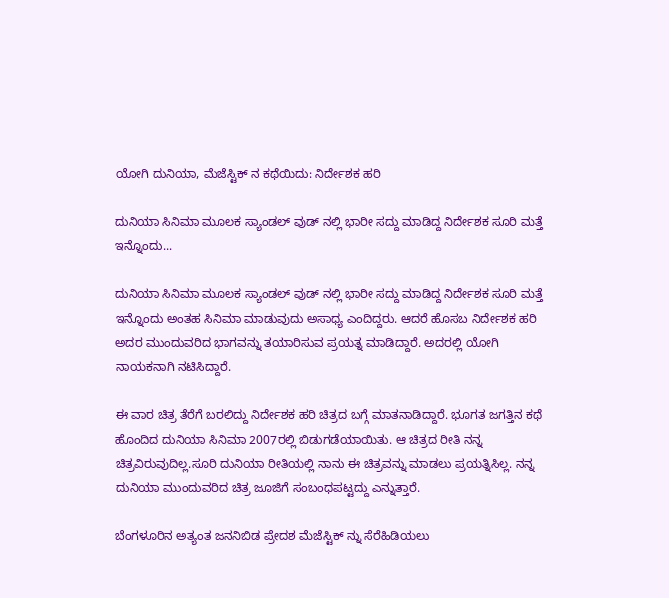ಯೋಗಿ ದುನಿಯಾ, ಮೆಜೆಸ್ಟಿಕ್ ನ ಕಥೆಯಿದು: ನಿರ್ದೇಶಕ ಹರಿ

ದುನಿಯಾ ಸಿನಿಮಾ ಮೂಲಕ ಸ್ಯಾಂಡಲ್ ವುಡ್ ನಲ್ಲಿ ಭಾರೀ ಸದ್ದು ಮಾಡಿದ್ದ ನಿರ್ದೇಶಕ ಸೂರಿ ಮತ್ತೆ ಇನ್ನೊಂದು...

ದುನಿಯಾ ಸಿನಿಮಾ ಮೂಲಕ ಸ್ಯಾಂಡಲ್ ವುಡ್ ನಲ್ಲಿ ಭಾರೀ ಸದ್ದು ಮಾಡಿದ್ದ ನಿರ್ದೇಶಕ ಸೂರಿ ಮತ್ತೆ ಇನ್ನೊಂದು ಅಂತಹ ಸಿನಿಮಾ ಮಾಡುವುದು ಅಸಾಧ್ಯ ಎಂದಿದ್ದರು. ಆದರೆ ಹೊಸಬ ನಿರ್ದೇಶಕ ಹರಿ ಅದರ ಮುಂದುವರಿದ ಭಾಗವನ್ನು ತಯಾರಿಸುವ ಪ್ರಯತ್ನ ಮಾಡಿದ್ದಾರೆ. ಅದರಲ್ಲಿ ಯೋಗಿ ನಾಯಕನಾಗಿ ನಟಿಸಿದ್ದಾರೆ.

ಈ ವಾರ ಚಿತ್ರ ತೆರೆಗೆ ಬರಲಿದ್ದು ನಿರ್ದೇಶಕ ಹರಿ ಚಿತ್ರದ ಬಗ್ಗೆ ಮಾತನಾಡಿದ್ದಾರೆ. ಭೂಗತ ಜಗತ್ತಿನ ಕಥೆ ಹೊಂದಿದ ದುನಿಯಾ ಸಿನಿಮಾ 2007ರಲ್ಲಿ ಬಿಡುಗಡೆಯಾಯಿತು. ಆ ಚಿತ್ರದ ರೀತಿ ನನ್ನ ಚಿತ್ರವಿರುವುದಿಲ್ಲ.ಸೂರಿ ದುನಿಯಾ ರೀತಿಯಲ್ಲಿ ನಾನು ಈ ಚಿತ್ರವನ್ನು ಮಾಡಲು ಪ್ರಯತ್ನಿಸಿಲ್ಲ. ನನ್ನ ದುನಿಯಾ ಮುಂದುವರಿದ ಚಿತ್ರ ಜೂಜಿಗೆ ಸಂಬಂಧಪಟ್ಟದ್ದು ಎನ್ನುತ್ತಾರೆ.

ಬೆಂಗಳೂರಿನ ಅತ್ಯಂತ ಜನನಿಬಿಡ ಪ್ರೇದಶ ಮೆಜೆಸ್ಟಿಕ್ ನ್ನು ಸೆರೆಹಿಡಿಯಲು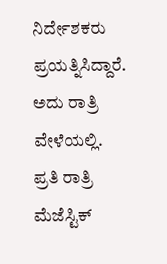ನಿರ್ದೇಶಕರು ಪ್ರಯತ್ನಿಸಿದ್ದಾರೆ. ಅದು ರಾತ್ರಿ ವೇಳೆಯಲ್ಲಿ. ಪ್ರತಿ ರಾತ್ರಿ ಮೆಜೆಸ್ಟಿಕ್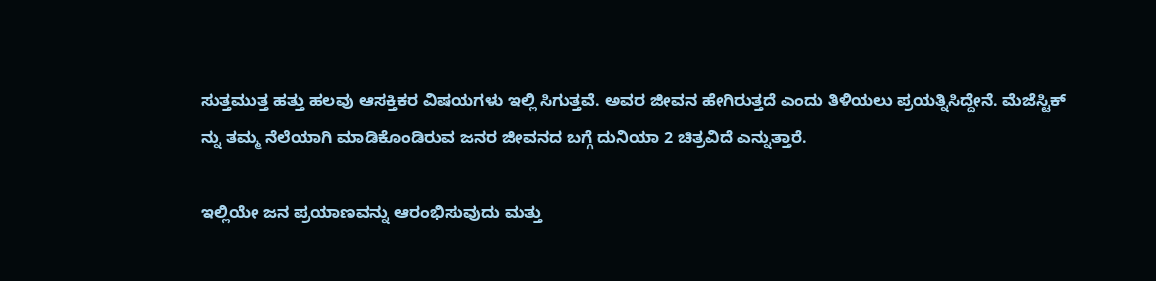ಸುತ್ತಮುತ್ತ ಹತ್ತು ಹಲವು ಆಸಕ್ತಿಕರ ವಿಷಯಗಳು ಇಲ್ಲಿ ಸಿಗುತ್ತವೆ. ಅವರ ಜೀವನ ಹೇಗಿರುತ್ತದೆ ಎಂದು ತಿಳಿಯಲು ಪ್ರಯತ್ನಿಸಿದ್ದೇನೆ. ಮೆಜೆಸ್ಟಿಕ್ ನ್ನು ತಮ್ಮ ನೆಲೆಯಾಗಿ ಮಾಡಿಕೊಂಡಿರುವ ಜನರ ಜೀವನದ ಬಗ್ಗೆ ದುನಿಯಾ 2 ಚಿತ್ರವಿದೆ ಎನ್ನುತ್ತಾರೆ.

ಇಲ್ಲಿಯೇ ಜನ ಪ್ರಯಾಣವನ್ನು ಆರಂಭಿಸುವುದು ಮತ್ತು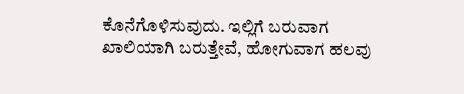ಕೊನೆಗೊಳಿಸುವುದು. ಇಲ್ಲಿಗೆ ಬರುವಾಗ ಖಾಲಿಯಾಗಿ ಬರುತ್ತೇವೆ, ಹೋಗುವಾಗ ಹಲವು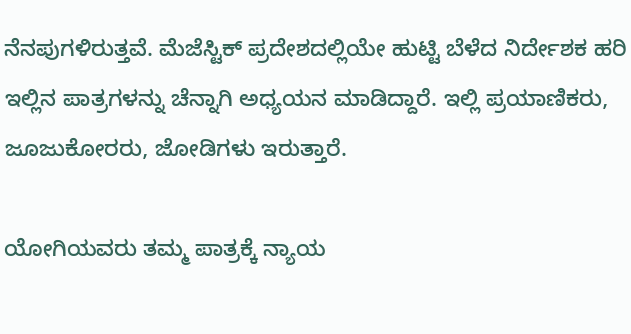ನೆನಪುಗಳಿರುತ್ತವೆ. ಮೆಜೆಸ್ಟಿಕ್ ಪ್ರದೇಶದಲ್ಲಿಯೇ ಹುಟ್ಟಿ ಬೆಳೆದ ನಿರ್ದೇಶಕ ಹರಿ ಇಲ್ಲಿನ ಪಾತ್ರಗಳನ್ನು ಚೆನ್ನಾಗಿ ಅಧ್ಯಯನ ಮಾಡಿದ್ದಾರೆ. ಇಲ್ಲಿ ಪ್ರಯಾಣಿಕರು, ಜೂಜುಕೋರರು, ಜೋಡಿಗಳು ಇರುತ್ತಾರೆ.

ಯೋಗಿಯವರು ತಮ್ಮ ಪಾತ್ರಕ್ಕೆ ನ್ಯಾಯ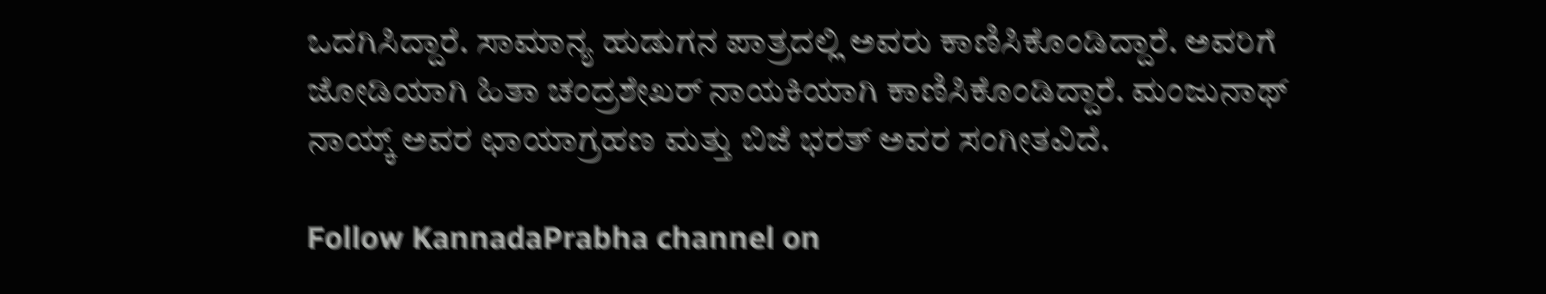ಒದಗಿಸಿದ್ದಾರೆ. ಸಾಮಾನ್ಯ ಹುಡುಗನ ಪಾತ್ರದಲ್ಲಿ ಅವರು ಕಾಣಿಸಿಕೊಂಡಿದ್ದಾರೆ. ಅವರಿಗೆ ಜೋಡಿಯಾಗಿ ಹಿತಾ ಚಂದ್ರಶೇಖರ್ ನಾಯಕಿಯಾಗಿ ಕಾಣಿಸಿಕೊಂಡಿದ್ದಾರೆ. ಮಂಜುನಾಥ್ ನಾಯ್ಕ್ ಅವರ ಛಾಯಾಗ್ರಹಣ ಮತ್ತು ಬಿಜೆ ಭರತ್ ಅವರ ಸಂಗೀತವಿದೆ.

Follow KannadaPrabha channel on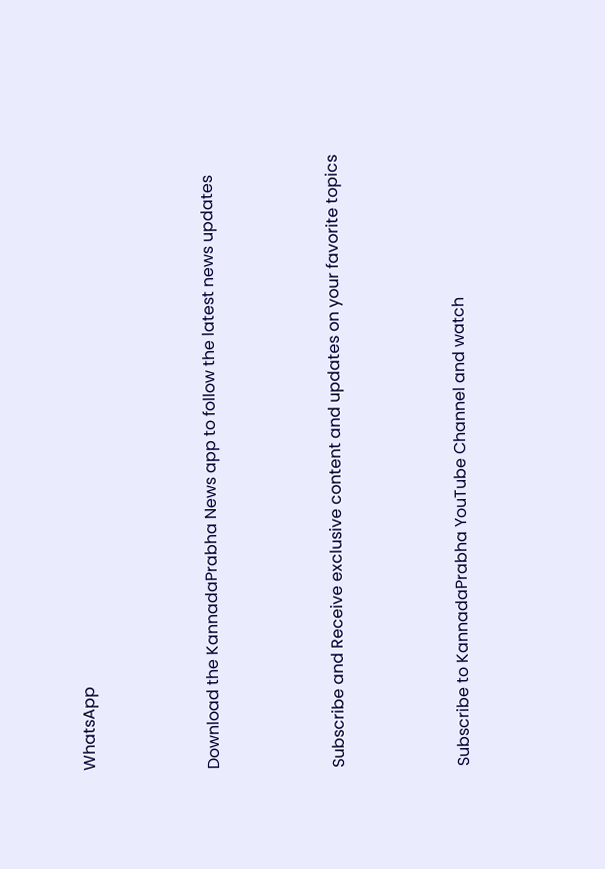WhatsApp



Download the KannadaPrabha News app to follow the latest news updates



Subscribe and Receive exclusive content and updates on your favorite topics



Subscribe to KannadaPrabha YouTube Channel and watch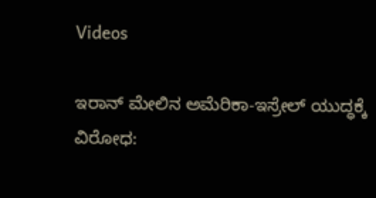Videos

ಇರಾನ್ ಮೇಲಿನ ಅಮೆರಿಕಾ-ಇಸ್ರೇಲ್‌ ಯುದ್ಧಕ್ಕೆ ವಿರೋಧ: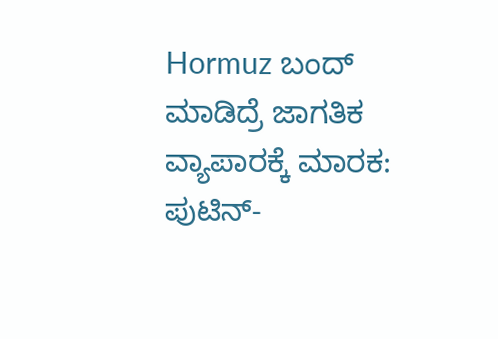Hormuz ಬಂದ್ ಮಾಡಿದ್ರೆ ಜಾಗತಿಕ ವ್ಯಾಪಾರಕ್ಕೆ ಮಾರಕ: ಪುಟಿನ್-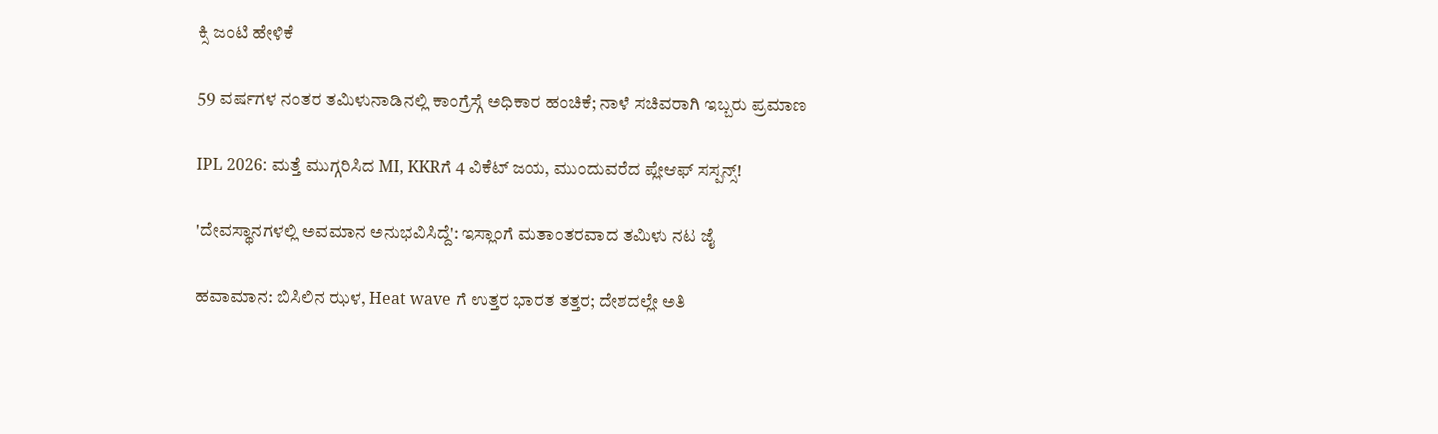ಕ್ಸಿ ಜಂಟಿ ಹೇಳಿಕೆ

59 ವರ್ಷಗಳ ನಂತರ ತಮಿಳುನಾಡಿನಲ್ಲಿ ಕಾಂಗ್ರೆಸ್ಗೆ ಅಧಿಕಾರ ಹಂಚಿಕೆ; ನಾಳೆ ಸಚಿವರಾಗಿ ಇಬ್ಬರು ಪ್ರಮಾಣ

IPL 2026: ಮತ್ತೆ ಮುಗ್ಗರಿಸಿದ MI, KKRಗೆ 4 ವಿಕೆಟ್ ಜಯ, ಮುಂದುವರೆದ ಪ್ಲೇಆಫ್ ಸಸ್ಪನ್ಸ್!

'ದೇವಸ್ಥಾನಗಳಲ್ಲಿ ಅವಮಾನ ಅನುಭವಿಸಿದ್ದೆ': ಇಸ್ಲಾಂಗೆ ಮತಾಂತರವಾದ ತಮಿಳು ನಟ ಜೈ

ಹವಾಮಾನ: ಬಿಸಿಲಿನ ಝಳ, Heat wave ಗೆ ಉತ್ತರ ಭಾರತ ತತ್ತರ; ದೇಶದಲ್ಲೇ ಅತಿ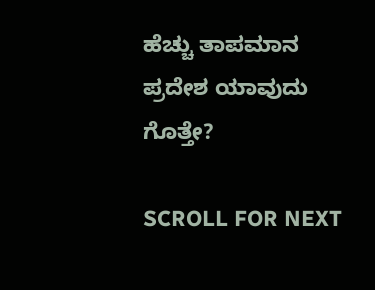ಹೆಚ್ಚು ತಾಪಮಾನ ಪ್ರದೇಶ ಯಾವುದು ಗೊತ್ತೇ?

SCROLL FOR NEXT